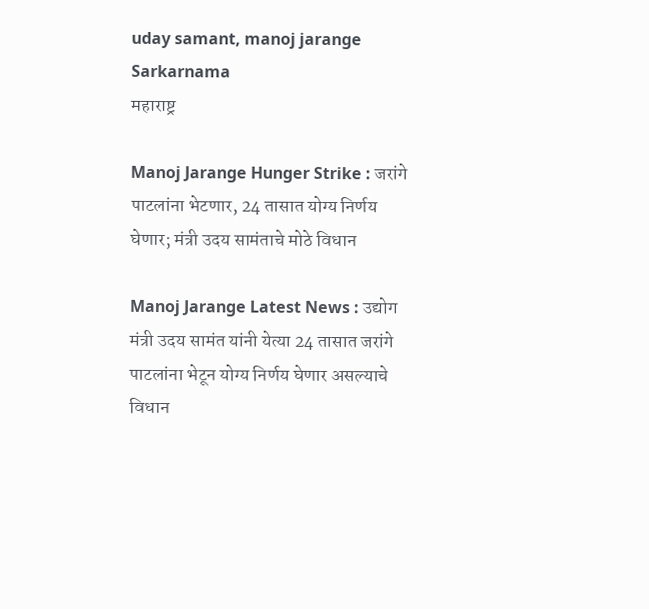uday samant, manoj jarange  Sarkarnama
महाराष्ट्र

Manoj Jarange Hunger Strike : जरांगे पाटलांना भेटणार, 24 तासात योग्य निर्णय घेणार; मंत्री उदय सामंताचे मोठे विधान

Manoj Jarange Latest News : उद्योग मंत्री उदय सामंत यांनी येत्या 24 तासात जरांगे पाटलांना भेटून योग्य निर्णय घेणार असल्याचे विधान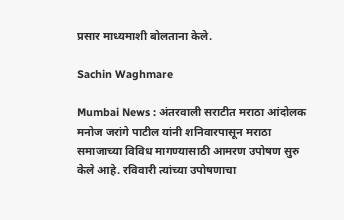प्रसार माध्यमाशी बोलताना केले.

Sachin Waghmare

Mumbai News : अंतरवाली सराटीत मराठा आंदोलक मनोज जरांगे पाटील यांनी शनिवारपासून मराठा समाजाच्या विविध मागण्यासाठी आमरण उपोषण सुरु केले आहे. रविवारी त्यांच्या उपोषणाचा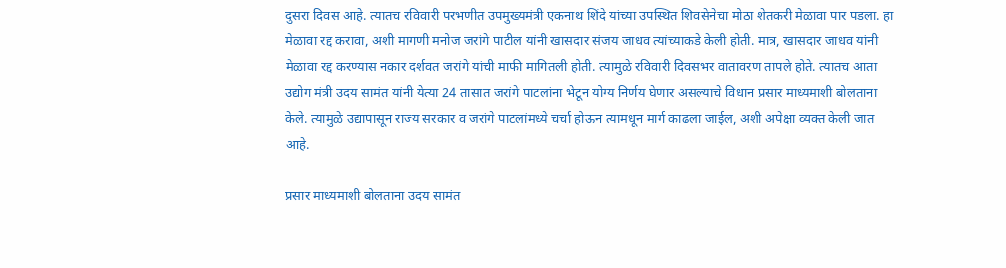दुसरा दिवस आहे. त्यातच रविवारी परभणीत उपमुख्यमंत्री एकनाथ शिंदे यांच्या उपस्थित शिवसेनेचा मोठा शेतकरी मेळावा पार पडला. हा मेळावा रद्द करावा, अशी मागणी मनोज जरांगे पाटील यांनी खासदार संजय जाधव त्यांच्याकडे केली होती. मात्र, खासदार जाधव यांनी मेळावा रद्द करण्यास नकार दर्शवत जरांगे यांची माफी मागितली होती. त्यामुळे रविवारी दिवसभर वातावरण तापले होते. त्यातच आता उद्योग मंत्री उदय सामंत यांनी येत्या 24 तासात जरांगे पाटलांना भेटून योग्य निर्णय घेणार असल्याचे विधान प्रसार माध्यमाशी बोलताना केले. त्यामुळे उद्यापासून राज्य सरकार व जरांगे पाटलांमध्ये चर्चा होऊन त्यामधून मार्ग काढला जाईल, अशी अपेक्षा व्यक्त केली जात आहे.

प्रसार माध्यमाशी बोलताना उदय सामंत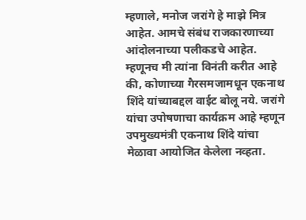म्हणाले, मनोज जरांगे हे माझे मित्र आहेत. आमचे संबंध राजकारणाच्या आंदोलनाच्या पलीकडचे आहेत. म्हणूनच मी त्यांना विनंती करीत आहे की, कोणाच्या गैरसमजामधून एकनाथ शिंदे यांच्याबद्दल वाईट बोलू नये. जरांगे यांचा उपोषणाचा कार्यक्रम आहे म्हणून उपमुख्यमंत्री एकनाथ शिंदे यांचा मेळावा आयोजित केलेला नव्हता.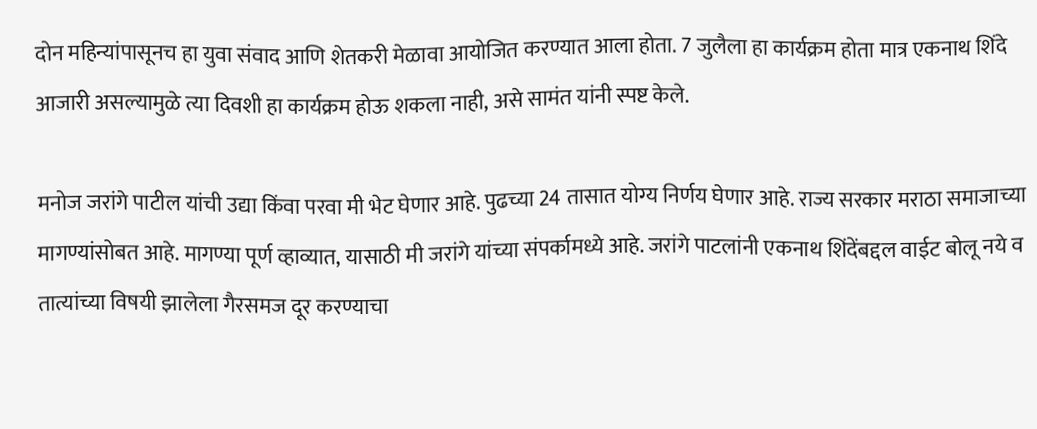दोन महिन्यांपासूनच हा युवा संवाद आणि शेतकरी मेळावा आयोजित करण्यात आला होता. 7 जुलैला हा कार्यक्रम होता मात्र एकनाथ शिंदे आजारी असल्यामुळे त्या दिवशी हा कार्यक्रम होऊ शकला नाही, असे सामंत यांनी स्पष्ट केले.

मनोज जरांगे पाटील यांची उद्या किंवा परवा मी भेट घेणार आहे. पुढच्या 24 तासात योग्य निर्णय घेणार आहे. राज्य सरकार मराठा समाजाच्या मागण्यांसोबत आहे. मागण्या पूर्ण व्हाव्यात, यासाठी मी जरांगे यांच्या संपर्कामध्ये आहे. जरांगे पाटलांनी एकनाथ शिंदेंबद्दल वाईट बोलू नये व तात्यांच्या विषयी झालेला गैरसमज दूर करण्याचा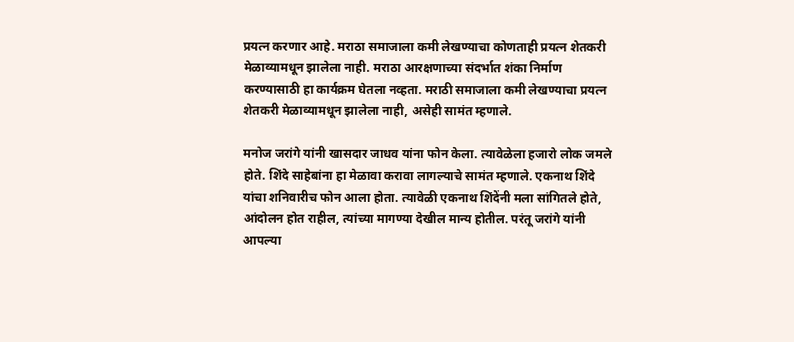प्रयत्न करणार आहे. मराठा समाजाला कमी लेखण्याचा कोणताही प्रयत्न शेतकरी मेळाव्यामधून झालेला नाही. मराठा आरक्षणाच्या संदर्भात शंका निर्माण करण्यासाठी हा कार्यक्रम घेतला नव्हता. मराठी समाजाला कमी लेखण्याचा प्रयत्न शेतकरी मेळाव्यामधून झालेला नाही, असेही सामंत म्हणाले.

मनोज जरांगे यांनी खासदार जाधव यांना फोन केला. त्यावेळेला हजारो लोक जमले होते. शिंदे साहेबांना हा मेळावा करावा लागल्याचे सामंत म्हणाले. एकनाथ शिंदे यांचा शनिवारीच फोन आला होता. त्यावेळी एकनाथ शिंदेंनी मला सांगितले होते, आंदोलन होत राहील, त्यांच्या मागण्या देखील मान्य होतील. परंतू जरांगे यांनी आपल्या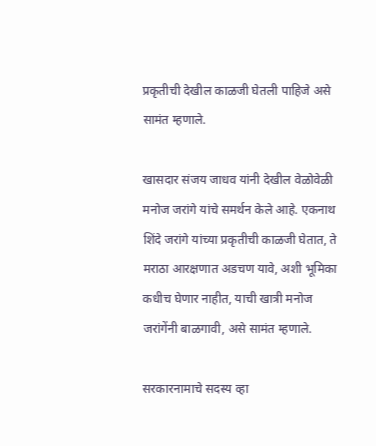प्रकृतीची देखील काळजी घेतली पाहिजे असे सामंत म्हणाले.

खासदार संजय जाधव यांनी देखील वेळोवेळी मनोज जरांगे यांचे समर्थन केले आहे. एकनाथ शिंदे जरांगे यांच्या प्रकृतीची काळजी घेतात, ते मराठा आरक्षणात अडचण यावे, अशी भूमिका कधीच घेणार नाहीत, याची खात्री मनोज जरांगेंनी बाळगावी, असे सामंत म्हणाले.

सरकारनामाचे सदस्य व्हा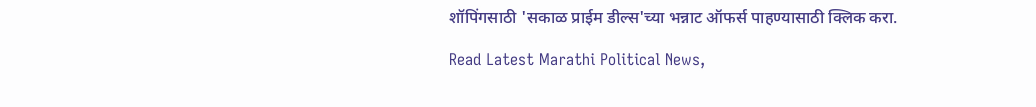शॉपिंगसाठी 'सकाळ प्राईम डील्स'च्या भन्नाट ऑफर्स पाहण्यासाठी क्लिक करा.

Read Latest Marathi Political News,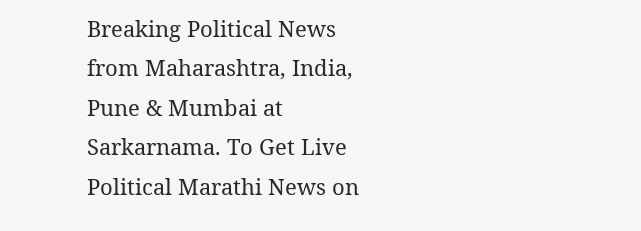Breaking Political News from Maharashtra, India, Pune & Mumbai at Sarkarnama. To Get Live Political Marathi News on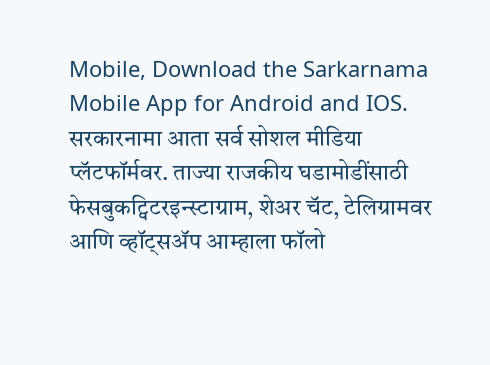Mobile, Download the Sarkarnama Mobile App for Android and IOS. सरकारनामा आता सर्व सोशल मीडिया प्लॅटफॉर्मवर. ताज्या राजकीय घडामोडींसाठी फेसबुकट्विटरइन्स्टाग्राम, शेअर चॅट, टेलिग्रामवर आणि व्हॉट्सॲप आम्हाला फॉलो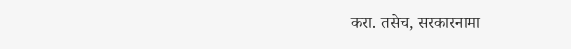करा. तसेच, सरकारनामा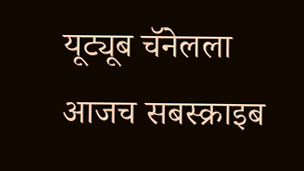यूट्यूब चॅनेलला आजच सबस्क्राइब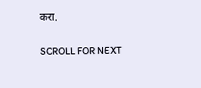करा.

SCROLL FOR NEXT